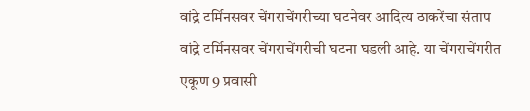वांद्रे टर्मिनसवर चेंगराचेंगरीच्या घटनेवर आदित्य ठाकरेंचा संताप
वांद्रे टर्मिनसवर चेंगराचेंगरीची घटना घडली आहे. या चेंगराचेंगरीत
एकूण 9 प्रवासी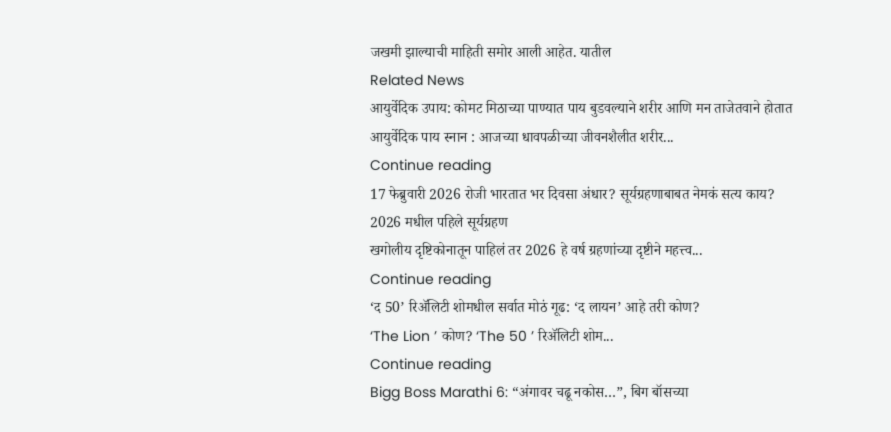जखमी झाल्याची माहिती समोर आली आहेत. यातील
Related News
आयुर्वेदिक उपाय: कोमट मिठाच्या पाण्यात पाय बुडवल्याने शरीर आणि मन ताजेतवाने होतात
आयुर्वेदिक पाय स्नान : आजच्या धावपळीच्या जीवनशैलीत शरीर...
Continue reading
17 फेब्रुवारी 2026 रोजी भारतात भर दिवसा अंधार? सूर्यग्रहणाबाबत नेमकं सत्य काय?
2026 मधील पहिले सूर्यग्रहण
खगोलीय दृष्टिकोनातून पाहिलं तर 2026 हे वर्ष ग्रहणांच्या दृष्टीने महत्त्व...
Continue reading
‘द 50’ रिॲलिटी शोमधील सर्वात मोठं गूढ: ‘द लायन’ आहे तरी कोण?
‘The Lion ’ कोण? ‘The 50 ’ रिॲलिटी शोम...
Continue reading
Bigg Boss Marathi 6: “अंगावर चढू नकोस…”, बिग बॉसच्या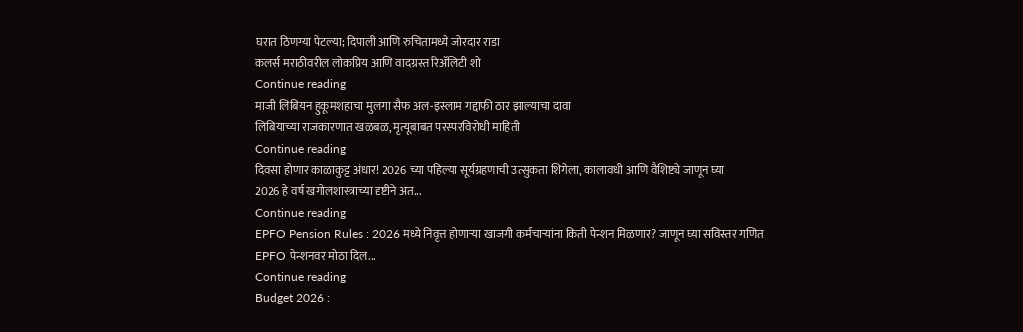घरात ठिणग्या पेटल्या; दिपाली आणि रुचितामध्ये जोरदार राडा
कलर्स मराठीवरील लोकप्रिय आणि वादग्रस्त रिॲलिटी शो
Continue reading
माजी लिबियन हुकूमशहाचा मुलगा सैफ अल-इस्लाम गद्दाफी ठार झाल्याचा दावा
लिबियाच्या राजकारणात खळबळ, मृत्यूबाबत परस्परविरोधी माहिती
Continue reading
दिवसा होणार काळाकुट्ट अंधार! 2026 च्या पहिल्या सूर्यग्रहणाची उत्सुकता शिगेला, कालावधी आणि वैशिष्ट्ये जाणून घ्या
2026 हे वर्ष खगोलशास्त्राच्या दृष्टीने अत...
Continue reading
EPFO Pension Rules : 2026 मध्ये निवृत्त होणाऱ्या खाजगी कर्मचाऱ्यांना किती पेन्शन मिळणार? जाणून घ्या सविस्तर गणित
EPFO पेन्शनवर मोठा दिल...
Continue reading
Budget 2026 :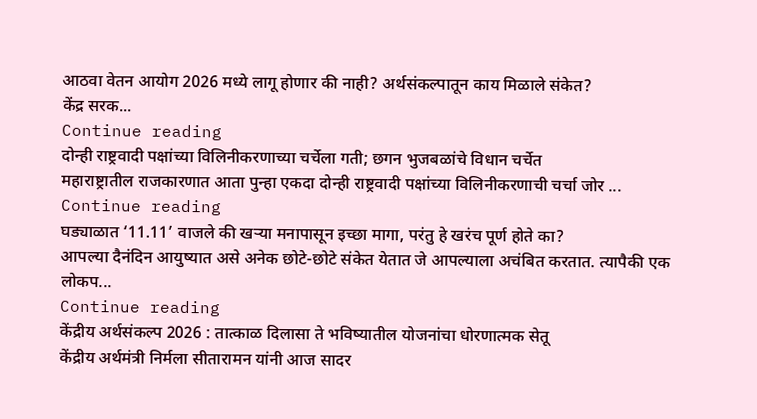आठवा वेतन आयोग 2026 मध्ये लागू होणार की नाही? अर्थसंकल्पातून काय मिळाले संकेत?
केंद्र सरक...
Continue reading
दोन्ही राष्ट्रवादी पक्षांच्या विलिनीकरणाच्या चर्चेला गती; छगन भुजबळांचे विधान चर्चेत
महाराष्ट्रातील राजकारणात आता पुन्हा एकदा दोन्ही राष्ट्रवादी पक्षांच्या विलिनीकरणाची चर्चा जोर ...
Continue reading
घड्याळात ‘11.11’ वाजले की खऱ्या मनापासून इच्छा मागा, परंतु हे खरंच पूर्ण होते का?
आपल्या दैनंदिन आयुष्यात असे अनेक छोटे-छोटे संकेत येतात जे आपल्याला अचंबित करतात. त्यापैकी एक लोकप...
Continue reading
केंद्रीय अर्थसंकल्प 2026 : तात्काळ दिलासा ते भविष्यातील योजनांचा धोरणात्मक सेतू
केंद्रीय अर्थमंत्री निर्मला सीतारामन यांनी आज सादर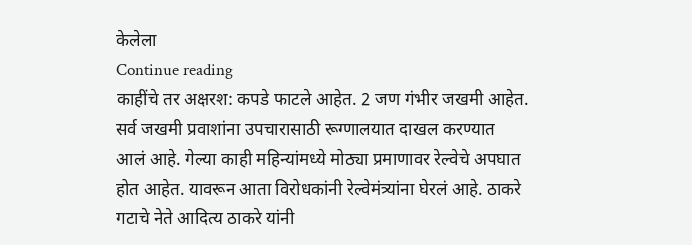केलेला
Continue reading
काहींचे तर अक्षरश: कपडे फाटले आहेत. 2 जण गंभीर जखमी आहेत.
सर्व जखमी प्रवाशांना उपचारासाठी रूग्णालयात दाखल करण्यात
आलं आहे. गेल्या काही महिन्यांमध्ये मोठ्या प्रमाणावर रेल्वेचे अपघात
होत आहेत. यावरून आता विरोधकांनी रेल्वेमंत्र्यांना घेरलं आहे. ठाकरे
गटाचे नेते आदित्य ठाकरे यांनी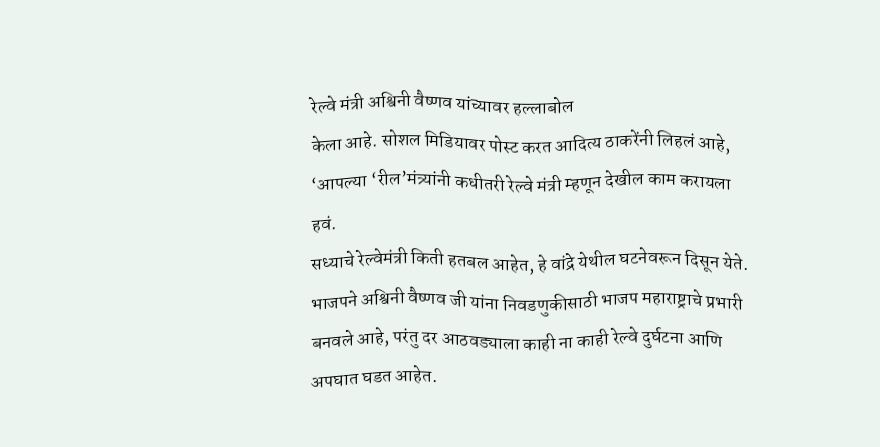रेल्वे मंत्री अश्विनी वैष्णव यांच्यावर हल्लाबोल
केला आहे. सोशल मिडियावर पोस्ट करत आदित्य ठाकरेंनी लिहलं आहे,
‘आपल्या ‘रील’मंत्र्यांनी कधीतरी रेल्वे मंत्री म्हणून देखील काम करायला हवं.
सध्याचे रेल्वेमंत्री किती हतबल आहेत, हे वांद्रे येथील घटनेवरून दिसून येते.
भाजपने अश्विनी वैष्णव जी यांना निवडणुकीसाठी भाजप महाराष्ट्राचे प्रभारी
बनवले आहे, परंतु दर आठवड्याला काही ना काही रेल्वे दुर्घटना आणि
अपघात घडत आहेत.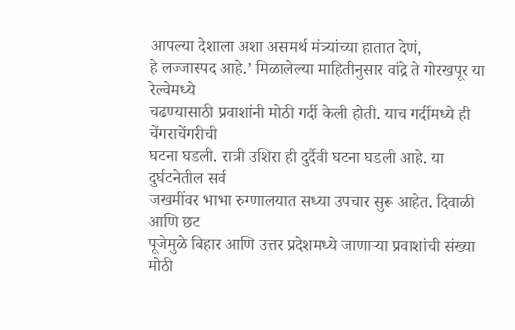आपल्या देशाला अशा असमर्थ मंत्र्यांच्या हातात देणं,
हे लज्जास्पद आहे.’ मिळालेल्या माहितीनुसार वांद्रे ते गोरखपूर या रेल्वेमध्ये
चढण्यासाठी प्रवाशांनी मोठी गर्दी केली होती. याच गर्दीमध्ये ही चेंगराचेंगरीची
घटना घडली. रात्री उशिरा ही दुर्दैवी घटना घडली आहे. या दुर्घटनेतील सर्व
जखमींवर भाभा रुग्णालयात सध्या उपचार सुरू आहेत. दिवाळी आणि छट
पूजेमुळे बिहार आणि उत्तर प्रदेशमध्ये जाणाऱ्या प्रवाशांची संख्या मोठी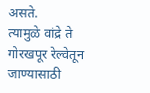असते.
त्यामुळे वांद्रे ते गोरखपूर रेल्वेतून जाण्यासाठी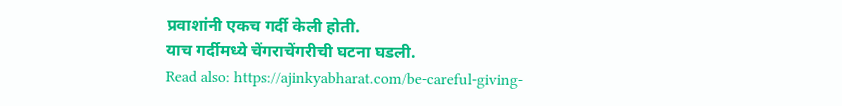प्रवाशांनी एकच गर्दी केली होती.
याच गर्दीमध्ये चेंगराचेंगरीची घटना घडली.
Read also: https://ajinkyabharat.com/be-careful-giving-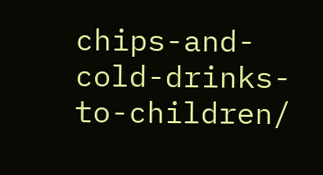chips-and-cold-drinks-to-children/